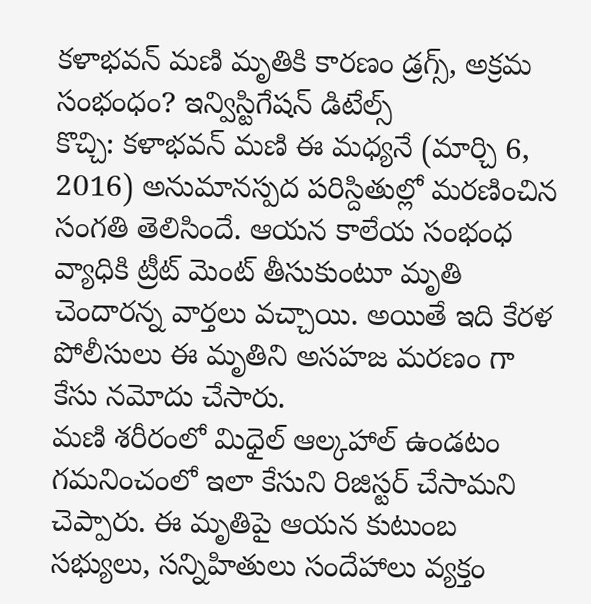కళాభవన్ మణి మృతికి కారణం డ్రగ్స్, అక్రమ సంభంధం? ఇన్విస్టిగేషన్ డిటేల్స్
కొచ్చి: కళాభవన్ మణి ఈ మధ్యనే (మార్చి 6, 2016) అనుమానస్పద పరిస్దితుల్లో మరణించిన సంగతి తెలిసిందే. ఆయన కాలేయ సంభంధ వ్యాధికి ట్రీట్ మెంట్ తీసుకుంటూ మృతి చెందారన్న వార్తలు వచ్చాయి. అయితే ఇది కేరళ పోలీసులు ఈ మృతిని అసహజ మరణం గా కేసు నమోదు చేసారు.
మణి శరీరంలో మిధైల్ ఆల్కహాల్ ఉండటం గమనించంలో ఇలా కేసుని రిజిస్టర్ చేసామని చెప్పారు. ఈ మృతిపై ఆయన కుటుంబ సభ్యులు, సన్నిహితులు సందేహాలు వ్యక్తం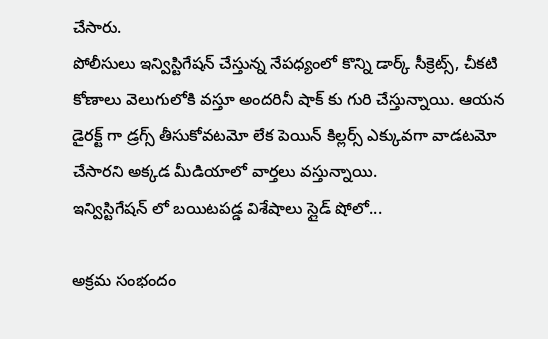చేసారు.
పోలీసులు ఇన్విస్టిగేషన్ చేస్తున్న నేపధ్యంలో కొన్ని డార్క్ సీక్రెట్స్, చీకటి కోణాలు వెలుగులోకి వస్తూ అందరినీ షాక్ కు గురి చేస్తున్నాయి. ఆయన డైరక్ట్ గా డ్రగ్స్ తీసుకోవటమో లేక పెయిన్ కిల్లర్స్ ఎక్కువగా వాడటమో చేసారని అక్కడ మీడియాలో వార్తలు వస్తున్నాయి.
ఇన్విస్టిగేషన్ లో బయిటపడ్డ విశేషాలు స్లైడ్ షోలో...

అక్రమ సంభందం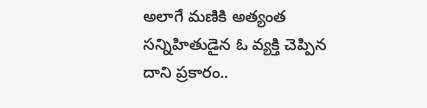అలాగే మణికి అత్యంత సన్నిహితుడైన ఓ వ్యక్తి చెప్పిన దాని ప్రకారం..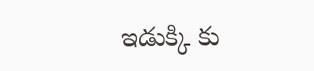ఇడుక్కి కు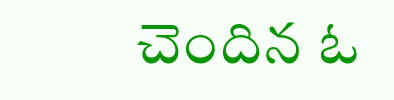చెందిన ఓ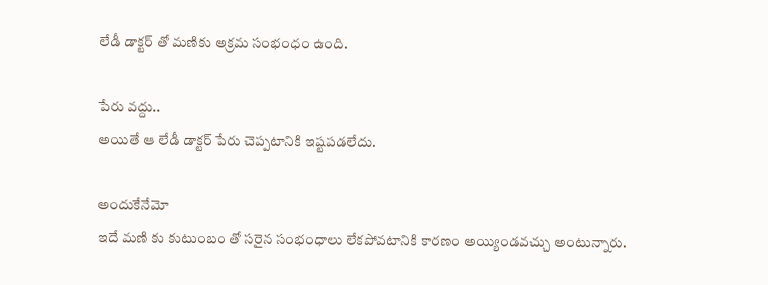లేడీ డాక్టర్ తో మణికు అక్రమ సంభంధం ఉంది.

పేరు వద్దు..
అయితే ఆ లేడీ డాక్టర్ పేరు చెప్పటానికి ఇష్టపడలేదు.

అందుకేనేమో
ఇదే మణి కు కుటుంబం తో సరైన సంభంధాలు లేకపోవటానికి కారణం అయ్యిండవచ్చు అంటున్నారు.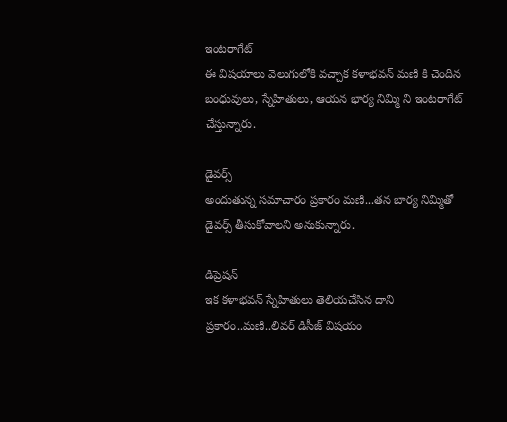ఇంటరాగేట్
ఈ విషయాలు వెలుగులోకి వచ్చాక కళాభవన్ మణి కి చెందిన బంధువులు, స్నేహితులు, ఆయన భార్య నిమ్మి ని ఇంటరాగేట్ చేస్తున్నారు.

డైవర్స్
అందుతున్న సమాచారం ప్రకారం మణి...తన బార్య నిమ్మితో డైవర్స్ తీసుకోవాలని అనుకున్నారు.

డిప్రెషన్
ఇక కళాభవన్ స్నేహితులు తెలియచేసిన దాని ప్రకారం..మణి..లివర్ డిసీజ్ విషయం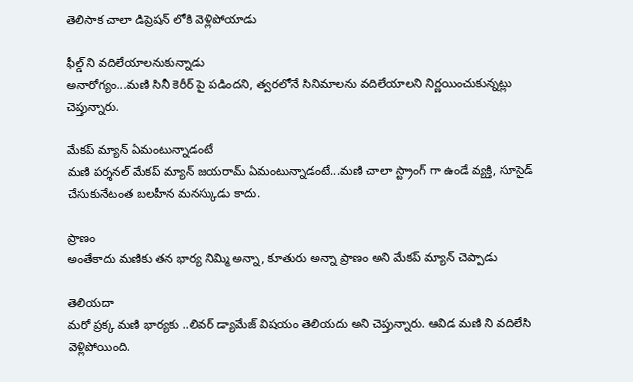తెలిసాక చాలా డిప్రెషన్ లోకి వెళ్లిపోయాడు

ఫీల్డ్ ని వదిలేయాలనుకున్నాడు
అనారోగ్యం...మణి సినీ కెరీర్ పై పడిందని, త్వరలోనే సినిమాలను వదిలేయాలని నిర్ణయించుకున్నట్లు చెప్తున్నారు.

మేకప్ మ్యాన్ ఏమంటున్నాడంటే
మణి పర్శనల్ మేకప్ మ్యాన్ జయరామ్ ఏమంటున్నాడంటే...మణి చాలా స్ట్రాంగ్ గా ఉండే వ్యక్తి, సూసైడ్ చేసుకునేటంత బలహీన మనస్కుడు కాదు.

ప్రాణం
అంతేకాదు మణికు తన భార్య నిమ్మి అన్నా, కూతురు అన్నా ప్రాణం అని మేకప్ మ్యాన్ చెప్పాడు

తెలియదా
మరో ప్రక్క మణి భార్యకు ..లివర్ డ్యామేజ్ విషయం తెలియదు అని చెప్తున్నారు. ఆవిడ మణి ని వదిలేసి వెళ్లిపోయింది.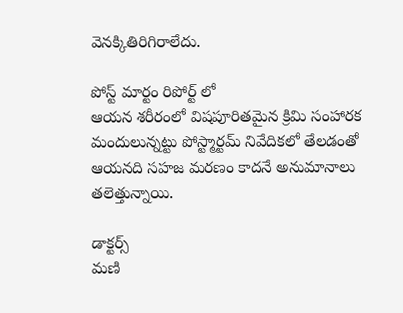వెనక్కితిరిగిరాలేదు.

పోస్ట్ మార్టం రిపోర్ట్ లో
ఆయన శరీరంలో విషపూరితమైన క్రిమి సంహారక మందులున్నట్టు పోస్ట్మార్టమ్ నివేదికలో తేలడంతో ఆయనది సహజ మరణం కాదనే అనుమానాలు తలెత్తున్నాయి.

డాక్టర్స్
మణి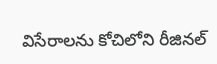విసేరాలను కోచిలోని రీజినల్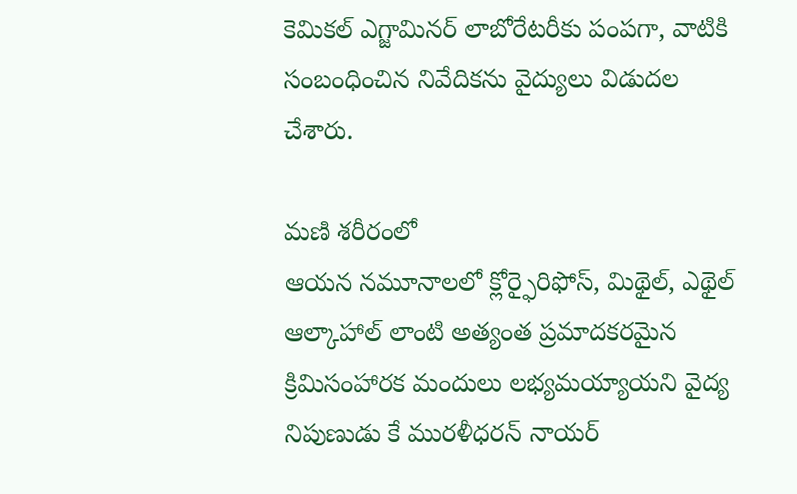కెమికల్ ఎగ్జామినర్ లాబోరేటరీకు పంపగా, వాటికి సంబంధించిన నివేదికను వైద్యులు విడుదల చేశారు.

మణి శరీరంలో
ఆయన నమూనాలలో క్లోర్ఫైరిఫోస్, మిథైల్, ఎథైల్ ఆల్కాహాల్ లాంటి అత్యంత ప్రమాదకరమైన క్రిమిసంహారక మందులు లభ్యమయ్యాయని వైద్య నిపుణుడు కే మురళీధరన్ నాయర్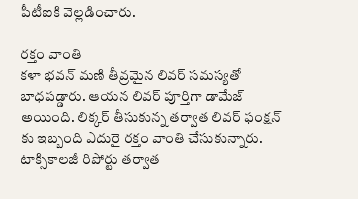పీటీఐకి వెల్లడించారు.

రక్తం వాంతి
కళా భవన్ మణి తీవ్రమైన లివర్ సమస్యతో బాధపడ్డారు. ఆయన లివర్ పూర్తిగా డామేజ్ అయింది. లిక్కర్ తీసుకున్న తర్వాత లివర్ ఫంక్షన్ కు ఇబ్బంది ఎదురై రక్తం వాంతి చేసుకున్నారు. టాక్సికాలజీ రిపోర్టు తర్వాత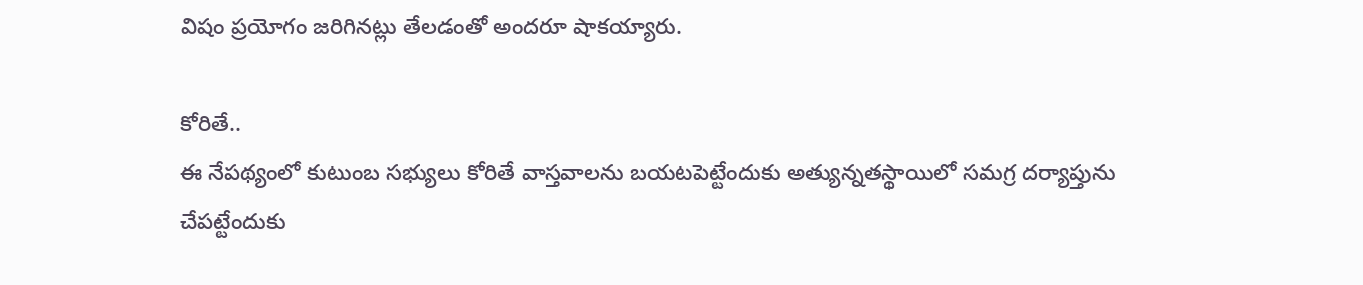విషం ప్రయోగం జరిగినట్లు తేలడంతో అందరూ షాకయ్యారు.

కోరితే..
ఈ నేపథ్యంలో కుటుంబ సభ్యులు కోరితే వాస్తవాలను బయటపెట్టేందుకు అత్యున్నతస్థాయిలో సమగ్ర దర్యాప్తును చేపట్టేందుకు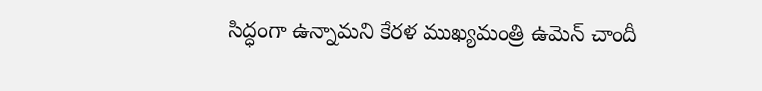సిద్ధంగా ఉన్నామని కేరళ ముఖ్యమంత్రి ఉమెన్ చాందీ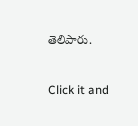తెలిపారు.


Click it and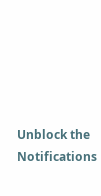Unblock the Notifications